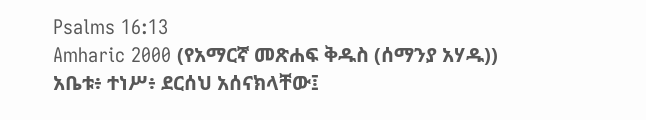Psalms 16:13
Amharic 2000 (የአማርኛ መጽሐፍ ቅዱስ (ሰማንያ አሃዱ))
አቤቱ፥ ተነሥ፥ ደርሰህ አሰናክላቸው፤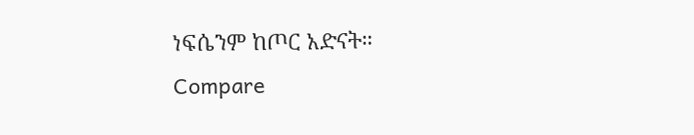ነፍሴንም ከጦር አድናት።
Compare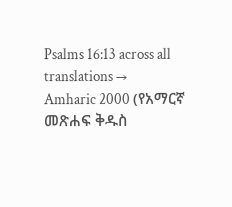Psalms 16:13 across all translations →
Amharic 2000 (የአማርኛ መጽሐፍ ቅዱስ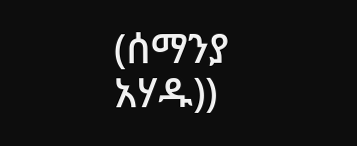(ሰማንያ አሃዱ))